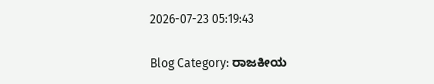2026-07-23 05:19:43

Blog Category: ರಾಜಕೀಯ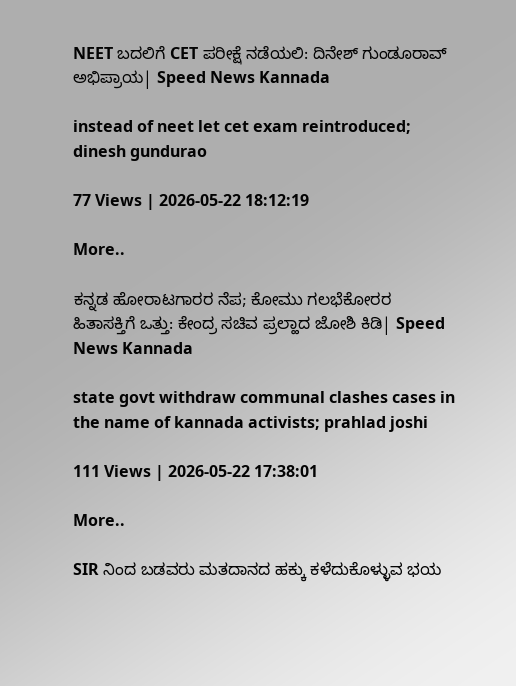NEET ಬದಲಿಗೆ CET ಪರೀಕ್ಷೆ ನಡೆಯಲಿ: ದಿನೇಶ್ ಗುಂಡೂರಾವ್ ಅಭಿಪ್ರಾಯ| Speed News Kannada

instead of neet let cet exam reintroduced; dinesh gundurao

77 Views | 2026-05-22 18:12:19

More..

ಕನ್ನಡ ಹೋರಾಟಗಾರರ ನೆಪ; ಕೋಮು ಗಲಭೆಕೋರರ ಹಿತಾಸಕ್ತಿಗೆ ಒತ್ತು: ಕೇಂದ್ರ ಸಚಿವ ಪ್ರಲ್ಹಾದ ಜೋಶಿ ಕಿಡಿ| Speed News Kannada

state govt withdraw communal clashes cases in the name of kannada activists; prahlad joshi

111 Views | 2026-05-22 17:38:01

More..

SIR ನಿಂದ ಬಡವರು ಮತದಾನದ ಹಕ್ಕು ಕಳೆದುಕೊಳ್ಳುವ ಭಯ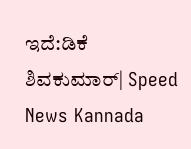ಇದೆ:ಡಿಕೆ ಶಿವಕುಮಾರ್| Speed News Kannada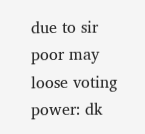due to sir poor may loose voting power: dk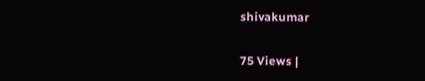shivakumar

75 Views |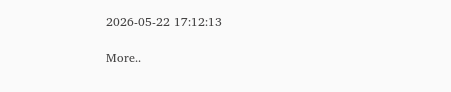2026-05-22 17:12:13

More..